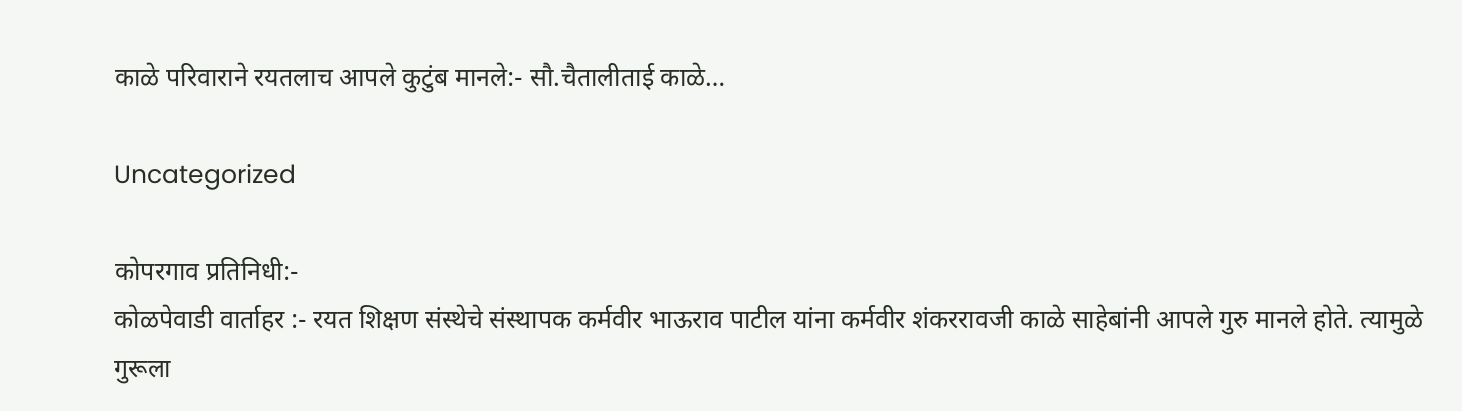काळे परिवाराने रयतलाच आपले कुटुंब मानले:- सौ.चैतालीताई काळे…

Uncategorized

कोपरगाव प्रतिनिधी:-
कोळपेवाडी वार्ताहर :- रयत शिक्षण संस्थेचे संस्थापक कर्मवीर भाऊराव पाटील यांना कर्मवीर शंकररावजी काळे साहेबांनी आपले गुरु मानले होते. त्यामुळे गुरूला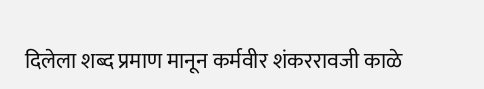दिलेला शब्द प्रमाण मानून कर्मवीर शंकररावजी काळे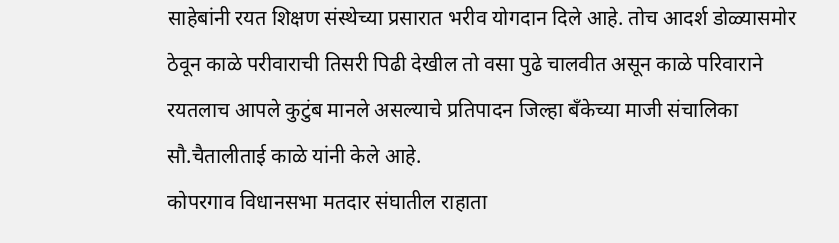साहेबांनी रयत शिक्षण संस्थेच्या प्रसारात भरीव योगदान दिले आहे. तोच आदर्श डोळ्यासमोर ठेवून काळे परीवाराची तिसरी पिढी देखील तो वसा पुढे चालवीत असून काळे परिवाराने रयतलाच आपले कुटुंब मानले असल्याचे प्रतिपादन जिल्हा बँकेच्या माजी संचालिका सौ.चैतालीताई काळे यांनी केले आहे.
कोपरगाव विधानसभा मतदार संघातील राहाता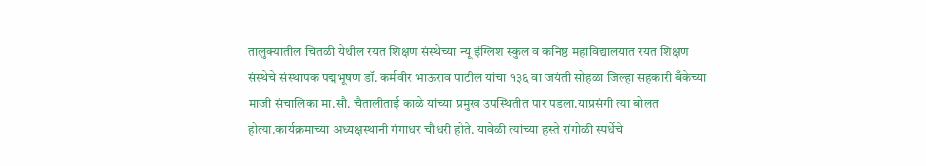तालुक्यातील चितळी येथील रयत शिक्षण संस्थेच्या न्यू इंग्लिश स्कुल व कनिष्ठ महाविद्यालयात रयत शिक्षण संस्थेचे संस्थापक पद्मभूषण डॉ. कर्मवीर भाऊराव पाटील यांचा १३६ वा जयंती सोहळा जिल्हा सहकारी बँकेच्या माजी संचालिका मा.सौ. चैतालीताई काळे यांच्या प्रमुख उपस्थितीत पार पडला.याप्रसंगी त्या बोलत होत्या.कार्यक्रमाच्या अध्यक्षस्थानी गंगाधर चौधरी होते. यावेळी त्यांच्या हस्ते रांगोळी स्पर्धेचे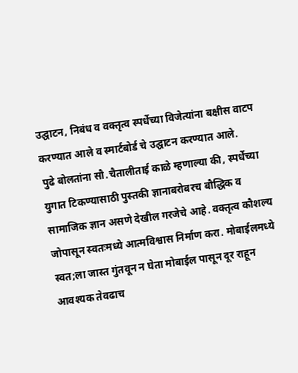उद्घाटन, निबंध व वक्तृत्व स्पर्धेच्या विजेत्यांना बक्षीस वाटप करण्यात आले व स्मार्टबोर्ड चे उद्घाटन करण्यात आले.
पुढे बोलतांना सौ.चैतालीताई काळे म्हणाल्या की, स्पर्धेच्या युगात टिकण्यासाठी पुस्तकी ज्ञानाबरोबरच बौद्धिक व सामाजिक ज्ञान असणे देखील गरजेचे आहे. वक्तृत्व कौशल्य जोपासून स्वतःमध्ये आत्मविश्वास निर्माण करा. मोबाईलमध्ये स्वत;ला जास्त गुंतवून न घेता मोबाईल पासून दूर राहून आवश्यक तेवढाच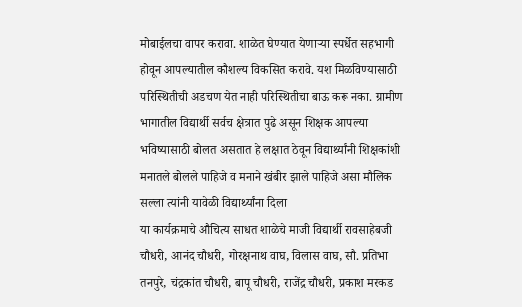मोबाईलचा वापर करावा. शाळेत घेण्यात येणाऱ्या स्पर्धेत सहभागी होवून आपल्यातील कौशल्य विकसित करावे. यश मिळविण्यासाठी परिस्थितीची अडचण येत नाही परिस्थितीचा बाऊ करू नका. ग्रामीण भागातील विद्यार्थी सर्वच क्षेत्रात पुढे असून शिक्षक आपल्या भविष्यासाठी बोलत असतात हे लक्षात ठेवून विद्यार्थ्यांनी शिक्षकांशी मनातले बोलले पाहिजे व मनाने खंबीर झाले पाहिजे असा मौलिक सल्ला त्यांनी यावेळी विद्यार्थ्यांना दिला
या कार्यक्रमाचे औचित्य साधत शाळेचे माजी विद्यार्थी रावसाहेबजी चौधरी, आनंद चौधरी, गोरक्षनाथ वाघ, विलास वाघ, सौ. प्रतिभा तनपुरे, चंद्रकांत चौधरी, बापू चौधरी, राजेंद्र चौधरी, प्रकाश मरकड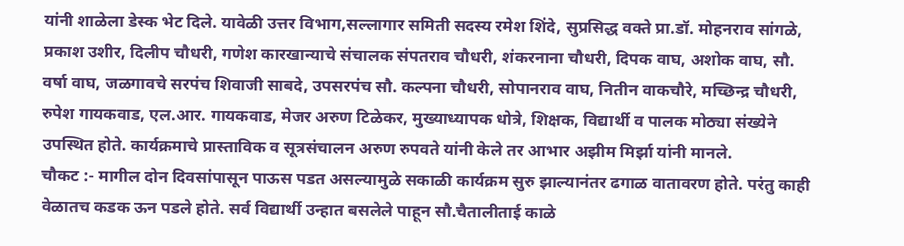यांनी शाळेला डेस्क भेट दिले. यावेळी उत्तर विभाग,सल्लागार समिती सदस्य रमेश शिंदे, सुप्रसिद्ध वक्ते प्रा.डॉ. मोहनराव सांगळे, प्रकाश उशीर, दिलीप चौधरी, गणेश कारखान्याचे संचालक संपतराव चौधरी, शंकरनाना चौधरी, दिपक वाघ, अशोक वाघ, सौ. वर्षा वाघ, जळगावचे सरपंच शिवाजी साबदे, उपसरपंच सौ. कल्पना चौधरी, सोपानराव वाघ, नितीन वाकचौरे, मच्छिन्द्र चौधरी, रुपेश गायकवाड, एल.आर. गायकवाड, मेजर अरुण टिळेकर, मुख्याध्यापक धोत्रे, शिक्षक, विद्यार्थी व पालक मोठ्या संख्येने उपस्थित होते. कार्यक्रमाचे प्रास्ताविक व सूत्रसंचालन अरुण रुपवते यांनी केले तर आभार अझीम मिर्झा यांनी मानले.
चौकट :- मागील दोन दिवसांपासून पाऊस पडत असल्यामुळे सकाळी कार्यक्रम सुरु झाल्यानंतर ढगाळ वातावरण होते. परंतु काही वेळातच कडक ऊन पडले होते. सर्व विद्यार्थी उन्हात बसलेले पाहून सौ.चैतालीताई काळे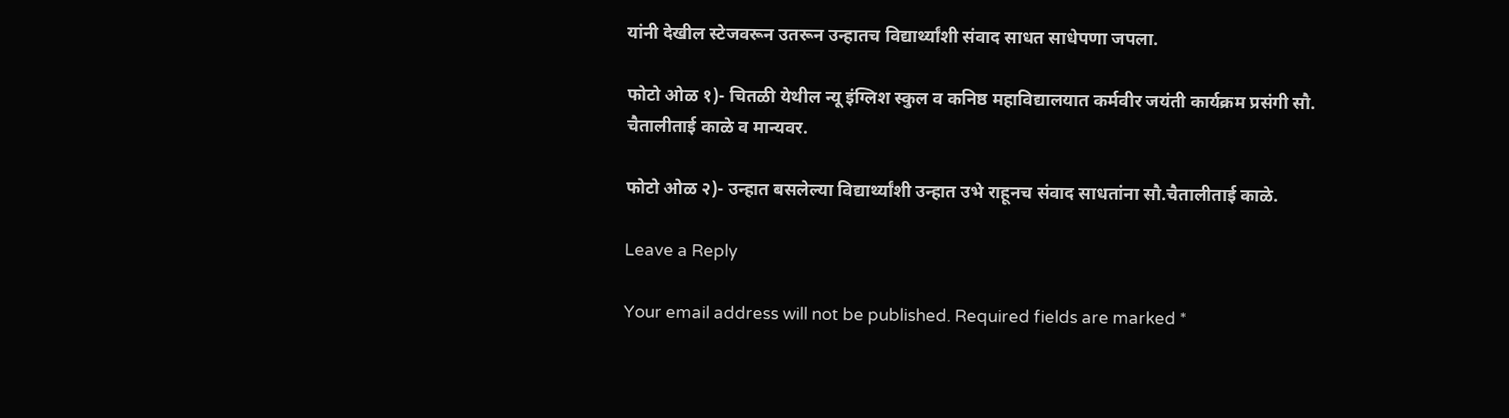यांनी देखील स्टेजवरून उतरून उन्हातच विद्यार्थ्यांशी संवाद साधत साधेपणा जपला.

फोटो ओळ १)- चितळी येथील न्यू इंग्लिश स्कुल व कनिष्ठ महाविद्यालयात कर्मवीर जयंती कार्यक्रम प्रसंगी सौ. चैतालीताई काळे व मान्यवर.

फोटो ओळ २)- उन्हात बसलेल्या विद्यार्थ्यांशी उन्हात उभे राहूनच संवाद साधतांना सौ.चैतालीताई काळे.

Leave a Reply

Your email address will not be published. Required fields are marked *